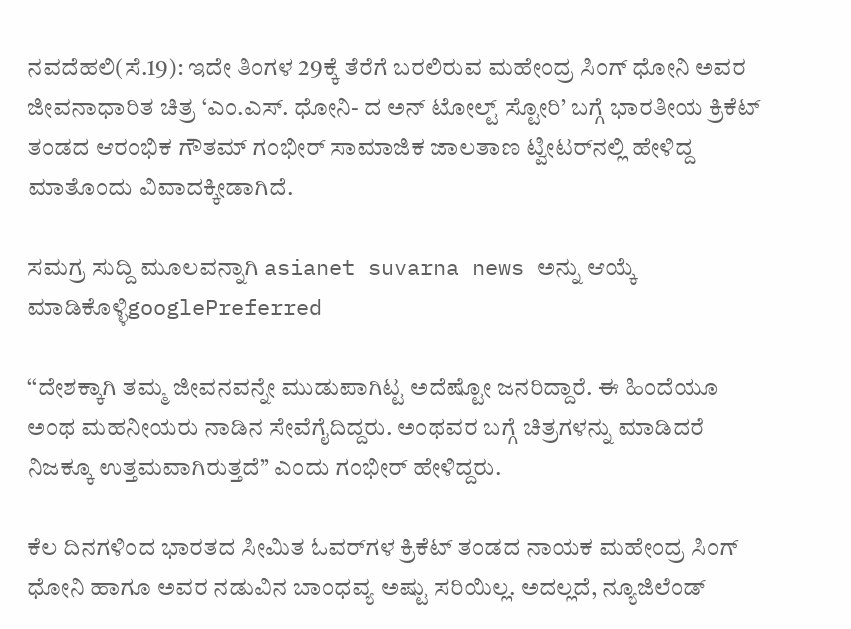ನವದೆಹಲಿ(ಸೆ.19): ಇದೇ ತಿಂಗಳ 29ಕ್ಕೆ ತೆರೆಗೆ ಬರಲಿರುವ ಮಹೇಂದ್ರ ಸಿಂಗ್ ಧೋನಿ ಅವರ ಜೀವನಾಧಾರಿತ ಚಿತ್ರ ‘ಎಂ.ಎಸ್. ಧೋನಿ- ದ ಅನ್ ಟೋಲ್ಟ್ ಸ್ಟೋರಿ’ ಬಗ್ಗೆ ಭಾರತೀಯ ಕ್ರಿಕೆಟ್ ತಂಡದ ಆರಂಭಿಕ ಗೌತಮ್ ಗಂಭೀರ್ ಸಾಮಾಜಿಕ ಜಾಲತಾಣ ಟ್ವೀಟರ್‌ನಲ್ಲಿ ಹೇಳಿದ್ದ ಮಾತೊಂದು ವಿವಾದಕ್ಕೀಡಾಗಿದೆ.

ಸಮಗ್ರ ಸುದ್ದಿ ಮೂಲವನ್ನಾಗಿ asianet suvarna news ಅನ್ನು ಆಯ್ಕೆ ಮಾಡಿಕೊಳ್ಳಿgooglePreferred

‘‘ದೇಶಕ್ಕಾಗಿ ತಮ್ಮ ಜೀವನವನ್ನೇ ಮುಡುಪಾಗಿಟ್ಟ ಅದೆಷ್ಟೋ ಜನರಿದ್ದಾರೆ. ಈ ಹಿಂದೆಯೂ ಅಂಥ ಮಹನೀಯರು ನಾಡಿನ ಸೇವೆಗೈದಿದ್ದರು. ಅಂಥವರ ಬಗ್ಗೆ ಚಿತ್ರಗಳನ್ನು ಮಾಡಿದರೆ ನಿಜಕ್ಕೂ ಉತ್ತಮವಾಗಿರುತ್ತದೆ’’ ಎಂದು ಗಂಭೀರ್ ಹೇಳಿದ್ದರು.

ಕೆಲ ದಿನಗಳಿಂದ ಭಾರತದ ಸೀಮಿತ ಓವರ್‌ಗಳ ಕ್ರಿಕೆಟ್ ತಂಡದ ನಾಯಕ ಮಹೇಂದ್ರ ಸಿಂಗ್ ಧೋನಿ ಹಾಗೂ ಅವರ ನಡುವಿನ ಬಾಂಧವ್ಯ ಅಷ್ಟು ಸರಿಯಿಲ್ಲ. ಅದಲ್ಲದೆ, ನ್ಯೂಜಿಲೆಂಡ್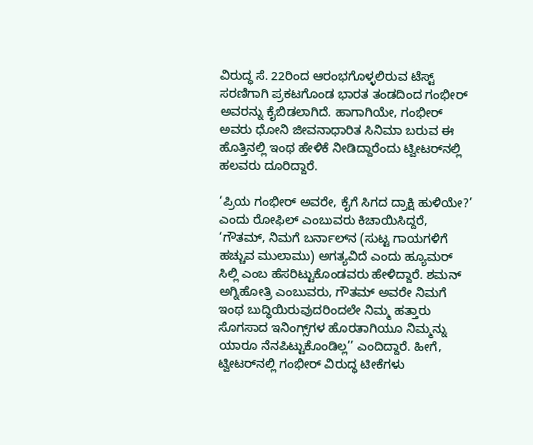ವಿರುದ್ಧ ಸೆ. 22ರಿಂದ ಆರಂಭಗೊಳ್ಳಲಿರುವ ಟೆಸ್ಟ್ ಸರಣಿಗಾಗಿ ಪ್ರಕಟಗೊಂಡ ಭಾರತ ತಂಡದಿಂದ ಗಂಭೀರ್ ಅವರನ್ನು ಕೈಬಿಡಲಾಗಿದೆ. ಹಾಗಾಗಿಯೇ, ಗಂಭೀರ್ ಅವರು ಧೋನಿ ಜೀವನಾಧಾರಿತ ಸಿನಿಮಾ ಬರುವ ಈ ಹೊತ್ತಿನಲ್ಲಿ ಇಂಥ ಹೇಳಿಕೆ ನೀಡಿದ್ದಾರೆಂದು ಟ್ವೀಟರ್‌ನಲ್ಲಿ ಹಲವರು ದೂರಿದ್ದಾರೆ.

‘ಪ್ರಿಯ ಗಂಭೀರ್ ಅವರೇ, ಕೈಗೆ ಸಿಗದ ದ್ರಾಕ್ಷಿ ಹುಳಿಯೇ?’ ಎಂದು ರೋಫಿಲ್ ಎಂಬುವರು ಕಿಚಾಯಿಸಿದ್ದರೆ, ‘ಗೌತಮ್, ನಿಮಗೆ ಬರ್ನಾಲ್‌ನ (ಸುಟ್ಟ ಗಾಯಗಳಿಗೆ ಹಚ್ಚುವ ಮುಲಾಮು) ಅಗತ್ಯವಿದೆ ಎಂದು ಹ್ಯೂಮರ್ ಸಿಲ್ಲಿ ಎಂಬ ಹೆಸರಿಟ್ಟುಕೊಂಡವರು ಹೇಳಿದ್ದಾರೆ. ಶಮನ್ ಅಗ್ನಿಹೋತ್ರಿ ಎಂಬುವರು, ಗೌತಮ್ ಅವರೇ ನಿಮಗೆ ಇಂಥ ಬುದ್ಧಿಯಿರುವುದರಿಂದಲೇ ನಿಮ್ಮ ಹತ್ತಾರು ಸೊಗಸಾದ ಇನಿಂಗ್ಸ್‌ಗಳ ಹೊರತಾಗಿಯೂ ನಿಮ್ಮನ್ನು ಯಾರೂ ನೆನಪಿಟ್ಟುಕೊಂಡಿಲ್ಲ’’ ಎಂದಿದ್ದಾರೆ. ಹೀಗೆ, ಟ್ವೀಟರ್‌ನಲ್ಲಿ ಗಂಭೀರ್ ವಿರುದ್ಧ ಟೀಕೆಗಳು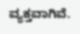ವ್ಯಕ್ತವಾಗಿವೆ.